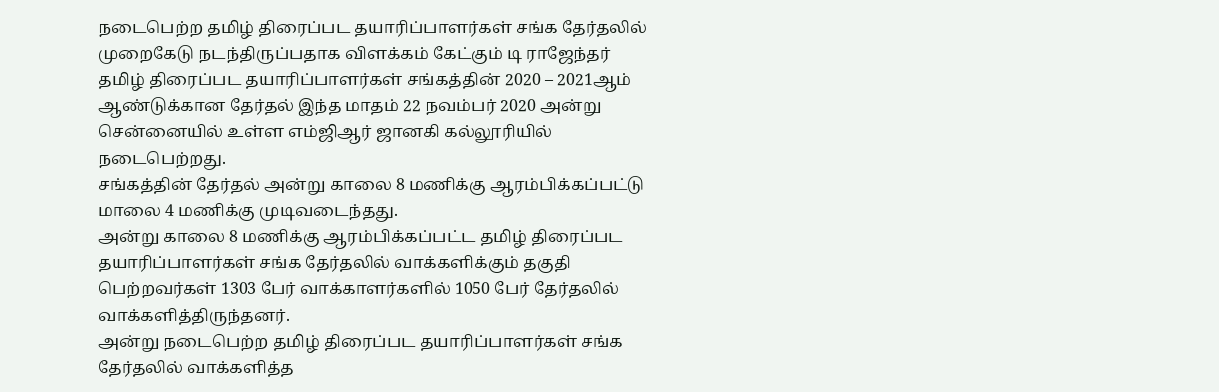நடைபெற்ற தமிழ் திரைப்பட தயாரிப்பாளர்கள் சங்க தேர்தலில் முறைகேடு நடந்திருப்பதாக விளக்கம் கேட்கும் டி ராஜேந்தர்
தமிழ் திரைப்பட தயாரிப்பாளர்கள் சங்கத்தின் 2020 – 2021ஆம் ஆண்டுக்கான தேர்தல் இந்த மாதம் 22 நவம்பர் 2020 அன்று சென்னையில் உள்ள எம்ஜிஆர் ஜானகி கல்லூரியில் நடைபெற்றது.
சங்கத்தின் தேர்தல் அன்று காலை 8 மணிக்கு ஆரம்பிக்கப்பட்டு மாலை 4 மணிக்கு முடிவடைந்தது.
அன்று காலை 8 மணிக்கு ஆரம்பிக்கப்பட்ட தமிழ் திரைப்பட தயாரிப்பாளர்கள் சங்க தேர்தலில் வாக்களிக்கும் தகுதி பெற்றவர்கள் 1303 பேர் வாக்காளர்களில் 1050 பேர் தேர்தலில் வாக்களித்திருந்தனர்.
அன்று நடைபெற்ற தமிழ் திரைப்பட தயாரிப்பாளர்கள் சங்க தேர்தலில் வாக்களித்த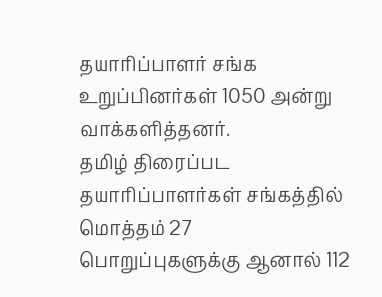தயாரிப்பாளர் சங்க உறுப்பினர்கள் 1050 அன்று வாக்களித்தனர்.
தமிழ் திரைப்பட தயாரிப்பாளர்கள் சங்கத்தில் மொத்தம் 27 பொறுப்புகளுக்கு ஆனால் 112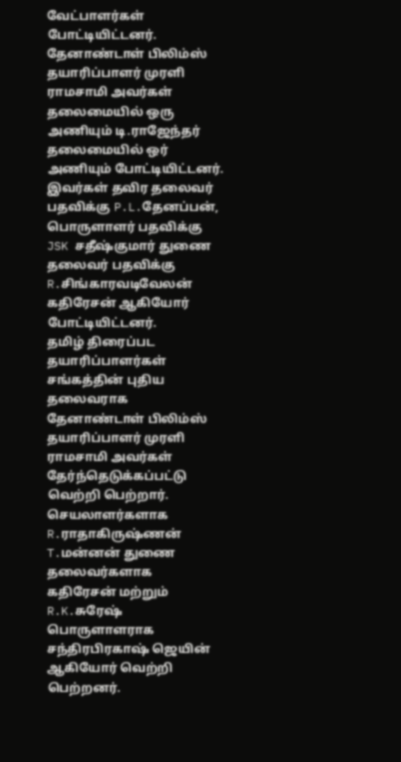வேட்பாளர்கள் போட்டியிட்டனர்.
தேனாண்டாள் பிலிம்ஸ் தயாரிப்பாளர் முரளி ராமசாமி அவர்கள் தலைமையில் ஒரு அணியும் டி.ராஜேந்தர் தலைமையில் ஒர் அணியும் போட்டியிட்டனர்.
இவர்கள் தவிர தலைவர் பதவிக்கு P.L.தேனப்பன், பொருளாளர் பதவிக்கு JSK சதீஷ்குமார் துணை தலைவர் பதவிக்கு R.சிங்காரவடிவேலன் கதிரேசன் ஆகியோர் போட்டியிட்டனர்.
தமிழ் திரைப்பட தயாரிப்பாளர்கள் சங்கத்தின் புதிய தலைவராக தேனாண்டாள் பிலிம்ஸ் தயாரிப்பாளர் முரளி ராமசாமி அவர்கள் தேர்ந்தெடுக்கப்பட்டு வெற்றி பெற்றார்.
செயலாளர்களாக R.ராதாகிருஷ்ணன் T.மன்னன் துணை தலைவர்களாக கதிரேசன் மற்றும் R.K.சுரேஷ் பொருளாளராக சந்திரபிரகாஷ் ஜெயின் ஆகியோர் வெற்றி பெற்றனர்.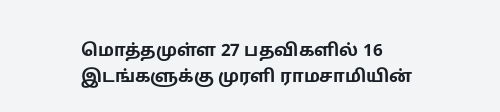மொத்தமுள்ள 27 பதவிகளில் 16 இடங்களுக்கு முரளி ராமசாமியின்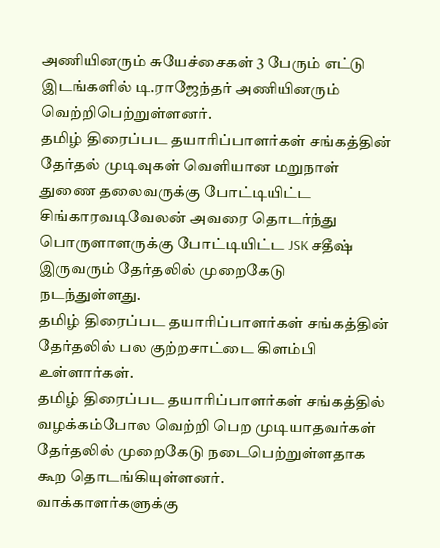அணியினரும் சுயேச்சைகள் 3 பேரும் எட்டு இடங்களில் டி.ராஜேந்தர் அணியினரும் வெற்றிபெற்றுள்ளனர்.
தமிழ் திரைப்பட தயாரிப்பாளர்கள் சங்கத்தின் தேர்தல் முடிவுகள் வெளியான மறுநாள் துணை தலைவருக்கு போட்டியிட்ட சிங்காரவடிவேலன் அவரை தொடர்ந்து பொருளாளருக்கு போட்டியிட்ட JSK சதீஷ் இருவரும் தேர்தலில் முறைகேடு நடந்துள்ளது.
தமிழ் திரைப்பட தயாரிப்பாளர்கள் சங்கத்தின் தேர்தலில் பல குற்றசாட்டை கிளம்பி உள்ளார்கள்.
தமிழ் திரைப்பட தயாரிப்பாளர்கள் சங்கத்தில் வழக்கம்போல வெற்றி பெற முடியாதவர்கள் தேர்தலில் முறைகேடு நடைபெற்றுள்ளதாக கூற தொடங்கியுள்ளனர்.
வாக்காளர்களுக்கு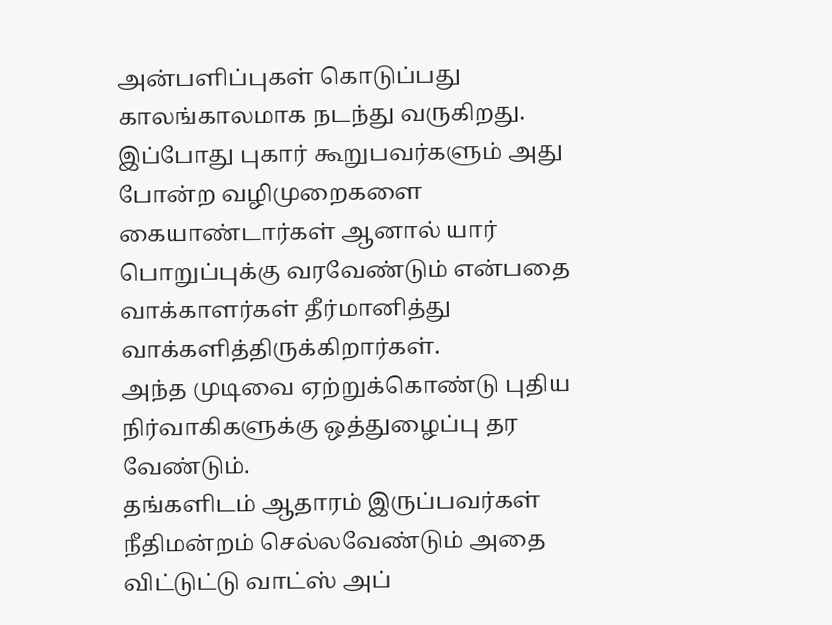அன்பளிப்புகள் கொடுப்பது காலங்காலமாக நடந்து வருகிறது.
இப்போது புகார் கூறுபவர்களும் அது போன்ற வழிமுறைகளை கையாண்டார்கள் ஆனால் யார் பொறுப்புக்கு வரவேண்டும் என்பதை வாக்காளர்கள் தீர்மானித்து வாக்களித்திருக்கிறார்கள்.
அந்த முடிவை ஏற்றுக்கொண்டு புதிய நிர்வாகிகளுக்கு ஒத்துழைப்பு தர வேண்டும்.
தங்களிடம் ஆதாரம் இருப்பவர்கள் நீதிமன்றம் செல்லவேண்டும் அதை விட்டுட்டு வாட்ஸ் அப்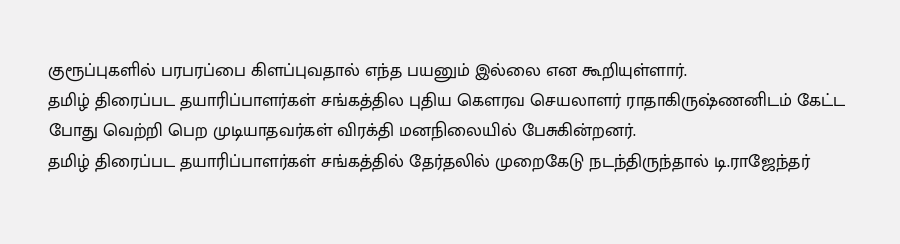குரூப்புகளில் பரபரப்பை கிளப்புவதால் எந்த பயனும் இல்லை என கூறியுள்ளார்.
தமிழ் திரைப்பட தயாரிப்பாளர்கள் சங்கத்தில புதிய கௌரவ செயலாளர் ராதாகிருஷ்ணனிடம் கேட்ட போது வெற்றி பெற முடியாதவர்கள் விரக்தி மனநிலையில் பேசுகின்றனர்.
தமிழ் திரைப்பட தயாரிப்பாளர்கள் சங்கத்தில் தேர்தலில் முறைகேடு நடந்திருந்தால் டி.ராஜேந்தர்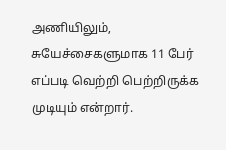அணியிலும், சுயேச்சைகளுமாக 11 பேர் எப்படி வெற்றி பெற்றிருக்க முடியும் என்றார்.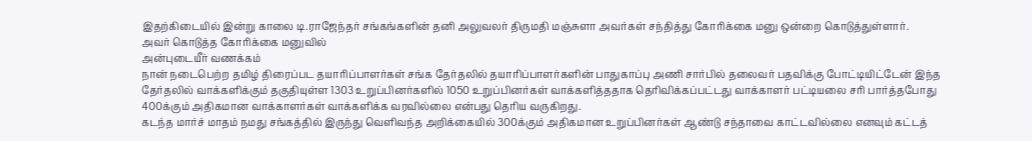இதற்கிடையில் இன்று காலை டி.ராஜேந்தர் சங்கங்களின் தனி அலுவலர் திருமதி மஞ்சுளா அவர்கள் சந்தித்து கோரிக்கை மனு ஒன்றை கொடுத்துள்ளார்.
அவர் கொடுத்த கோரிக்கை மனுவில்
அன்புடையீர் வணக்கம்
நான் நடைபெற்ற தமிழ் திரைப்பட தயாரிப்பாளர்கள் சங்க தேர்தலில் தயாரிப்பாளர்களின் பாதுகாப்பு அணி சார்பில் தலைவர் பதவிக்கு போட்டியிட்டேன் இந்த தேர்தலில் வாக்களிக்கும் தகுதியுள்ள 1303 உறுப்பினர்களில் 1050 உறுப்பினர்கள் வாக்களித்ததாக தெரிவிக்கப்பட்டது வாக்காளர் பட்டியலை சரி பார்த்தபோது 400க்கும் அதிகமான வாக்காளர்கள் வாக்களிக்க வரவில்லை என்பது தெரிய வருகிறது.
கடந்த மார்ச் மாதம் நமது சங்கத்தில் இருந்து வெளிவந்த அறிக்கையில் 300க்கும் அதிகமான உறுப்பினர்கள் ஆண்டு சந்தாவை காட்டவில்லை எனவும் கட்டத்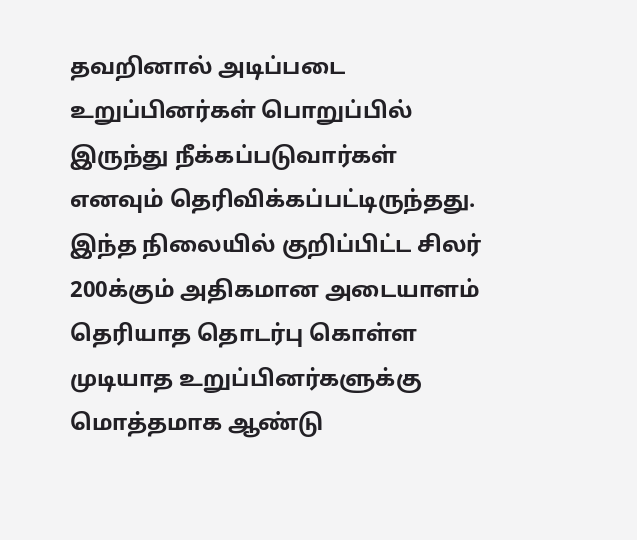தவறினால் அடிப்படை உறுப்பினர்கள் பொறுப்பில் இருந்து நீக்கப்படுவார்கள் எனவும் தெரிவிக்கப்பட்டிருந்தது.
இந்த நிலையில் குறிப்பிட்ட சிலர் 200க்கும் அதிகமான அடையாளம் தெரியாத தொடர்பு கொள்ள முடியாத உறுப்பினர்களுக்கு மொத்தமாக ஆண்டு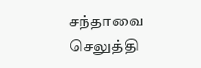சந்தாவை செலுத்தி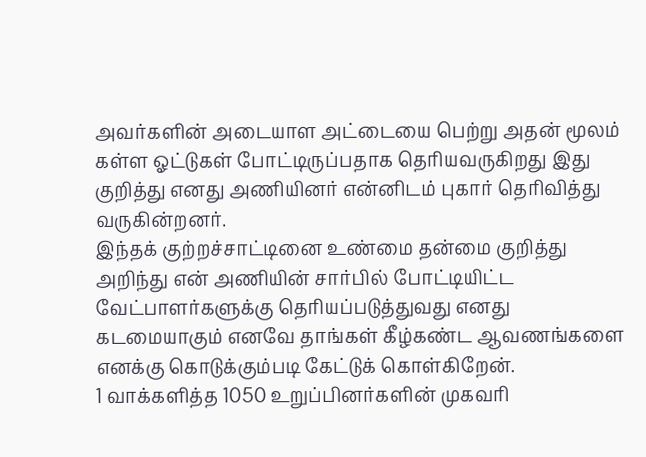அவர்களின் அடையாள அட்டையை பெற்று அதன் மூலம் கள்ள ஓட்டுகள் போட்டிருப்பதாக தெரியவருகிறது இது குறித்து எனது அணியினர் என்னிடம் புகார் தெரிவித்து வருகின்றனர்.
இந்தக் குற்றச்சாட்டினை உண்மை தன்மை குறித்து அறிந்து என் அணியின் சார்பில் போட்டியிட்ட வேட்பாளர்களுக்கு தெரியப்படுத்துவது எனது கடமையாகும் எனவே தாங்கள் கீழ்கண்ட ஆவணங்களை எனக்கு கொடுக்கும்படி கேட்டுக் கொள்கிறேன்.
1 வாக்களித்த 1050 உறுப்பினர்களின் முகவரி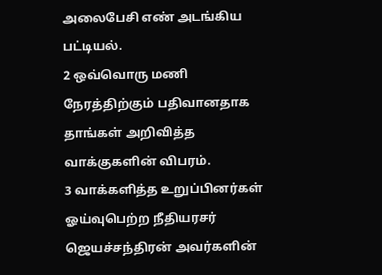அலைபேசி எண் அடங்கிய பட்டியல்.
2 ஒவ்வொரு மணி நேரத்திற்கும் பதிவானதாக தாங்கள் அறிவித்த வாக்குகளின் விபரம்.
3 வாக்களித்த உறுப்பினர்கள் ஓய்வுபெற்ற நீதியரசர் ஜெயச்சந்திரன் அவர்களின்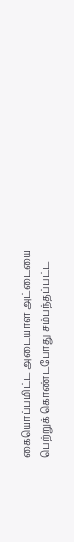கையொப்பமிட்ட அடையாள அட்டையை பெற்றுக் கொண்டபோது சம்பந்தப்பட்ட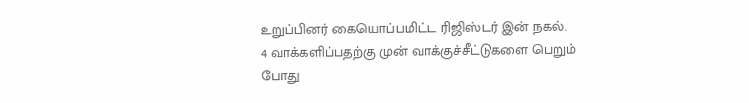உறுப்பினர் கையொப்பமிட்ட ரிஜிஸ்டர் இன் நகல்.
4 வாக்களிப்பதற்கு முன் வாக்குச்சீட்டுகளை பெறும் போது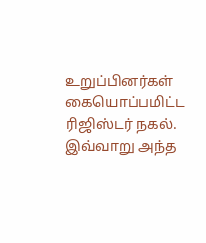உறுப்பினர்கள் கையொப்பமிட்ட ரிஜிஸ்டர் நகல்.
இவ்வாறு அந்த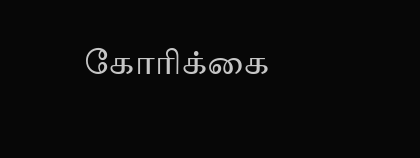கோரிக்கை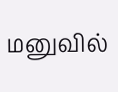மனுவில்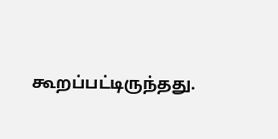கூறப்பட்டிருந்தது.